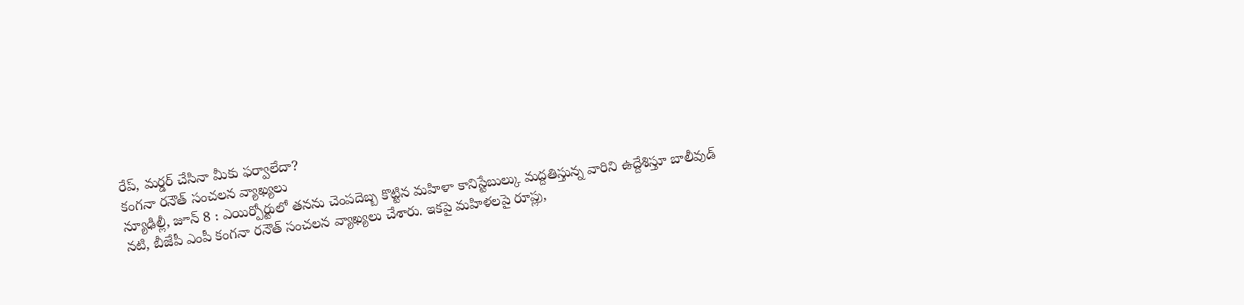రేప్, మర్డర్ చేసినా మీకు ఫర్వాలేదా?
కంగనా రనౌత్ సంచలన వ్యాఖ్యలు
న్యూఢిల్లీ, జూన్ 8 : ఎయిర్పోర్టులో తనను చెంపదెబ్బ కొట్టిన మహిళా కానిస్టేబుల్కు మద్దతిస్తున్న వారిని ఉద్దేశిస్తూ బాలీవుడ్ నటి, బీజేపీ ఎంపీ కంగనా రనౌత్ సంచలన వ్యాఖ్యలు చేశారు. ఇకపై మహిళలపై రూప్లు,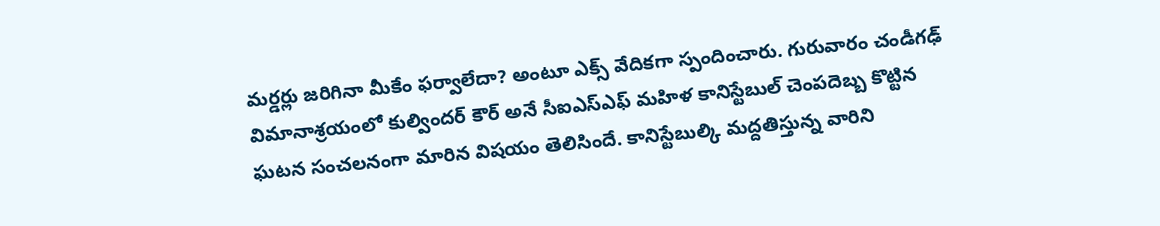మర్డర్లు జరిగినా మీకేం ఫర్వాలేదా? అంటూ ఎక్స్ వేదికగా స్పందించారు. గురువారం చండీగఢ్ విమానాశ్రయంలో కుల్విందర్ కౌర్ అనే సీఐఎస్ఎఫ్ మహిళ కానిస్టేబుల్ చెంపదెబ్బ కొట్టిన ఘటన సంచలనంగా మారిన విషయం తెలిసిందే. కానిస్టేబుల్కి మద్దతిస్తున్న వారిని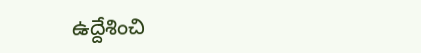ఉద్దేశించి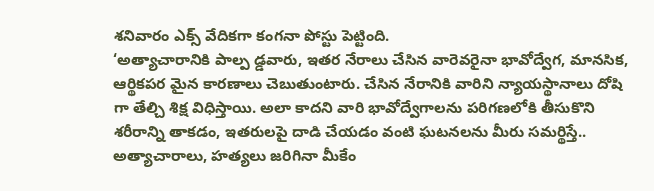శనివారం ఎక్స్ వేదికగా కంగనా పోస్టు పెట్టింది.
‘అత్యాచారానికి పాల్ప డ్డవారు, ఇతర నేరాలు చేసిన వారెవరైనా భావోద్వేగ, మానసిక, ఆర్థికపర మైన కారణాలు చెబుతుంటారు. చేసిన నేరానికి వారిని న్యాయస్థానాలు దోషి గా తేల్చి శిక్ష విధిస్తాయి. అలా కాదని వారి భావోద్వేగాలను పరిగణలోకి తీసుకొని శరీరాన్ని తాకడం, ఇతరులపై దాడి చేయడం వంటి ఘటనలను మీరు సమర్థిస్తే.. అత్యాచారాలు, హత్యలు జరిగినా మీకేం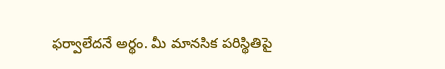ఫర్వాలేదనే అర్థం. మీ మానసిక పరిస్థితిపై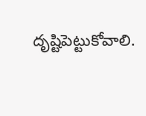దృష్టిపెట్టుకోవాలి.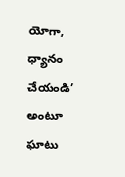యోగా, ధ్యానం చేయండి’ అంటూ ఘాటు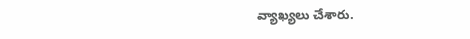వ్యాఖ్యలు చేశారు.